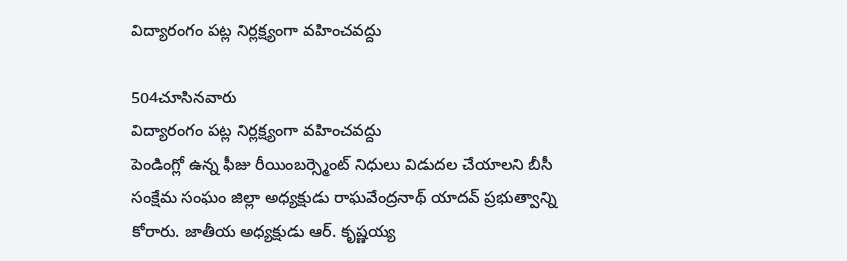విద్యారంగం పట్ల నిర్లక్ష్యంగా వహించవద్దు

504చూసినవారు
విద్యారంగం పట్ల నిర్లక్ష్యంగా వహించవద్దు
పెండింగ్లో ఉన్న ఫీజు రీయింబర్స్మెంట్ నిధులు విడుదల చేయాలని బీసీ సంక్షేమ సంఘం జిల్లా అధ్యక్షుడు రాఘవేంద్రనాథ్ యాదవ్ ప్రభుత్వాన్ని కోరారు. జాతీయ అధ్యక్షుడు ఆర్. కృష్ణయ్య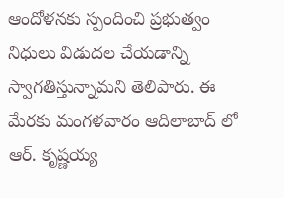ఆందోళనకు స్పందించి ప్రభుత్వం నిధులు విడుదల చేయడాన్ని స్వాగతిస్తున్నామని తెలిపారు. ఈ మేరకు మంగళవారం ఆదిలాబాద్ లో ఆర్. కృష్ణయ్య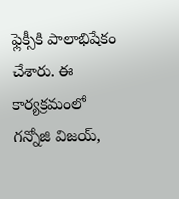ఫ్లెక్సీకి పాలాభిషేకం చేశారు. ఈ కార్యక్రమంలో గన్నోజి విజయ్,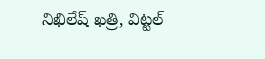నిఖిలేష్ ఖత్రి, విట్టల్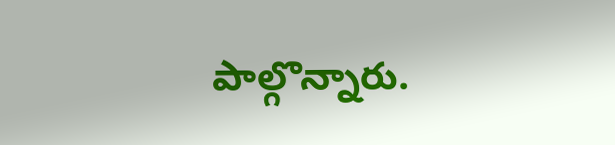పాల్గొన్నారు.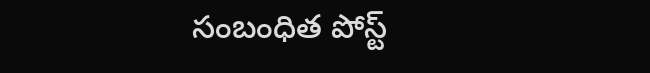సంబంధిత పోస్ట్